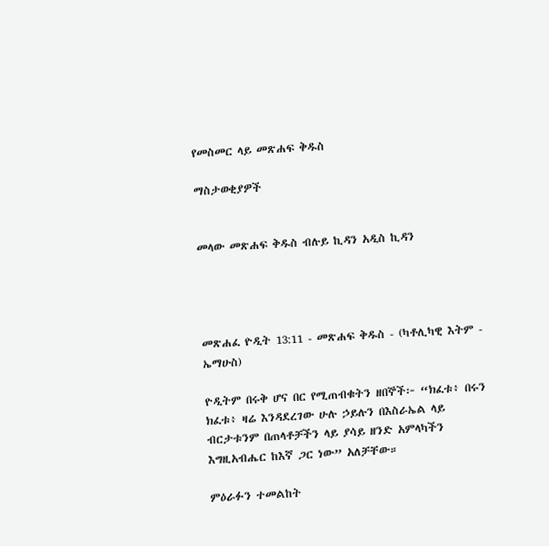የመስመር ላይ መጽሐፍ ቅዱስ

ማስታወቂያዎች


መላው መጽሐፍ ቅዱስ ብሉይ ኪዳን አዲስ ኪዳን




መጽሐፈ ዮዲት 13:11 - መጽሐፍ ቅዱስ - (ካቶሊካዊ እትም - ኤማሁስ)

ዮዲትም በሩቅ ሆና በር የሚጠብቁትን ዘበኞች፦ “ክፈቱ፥ በሩን ክፈቱ፥ ዛሬ እንዳደረገው ሁሉ ኃይሉን በእስራኤል ላይ ብርታቱንም በጠላቶቻችን ላይ ያሳይ ዘንድ አምላካችን እግዚአብሔር ከእኛ ጋር ነው” አለቻቸው።

ምዕራፉን ተመልከት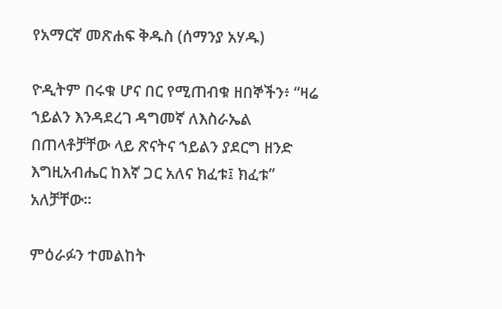የአማርኛ መጽሐፍ ቅዱስ (ሰማንያ አሃዱ)

ዮዲትም በሩቁ ሆና በር የሚጠብቁ ዘበኞችን፥ “ዛሬ ኀይልን እንዳደረገ ዳግመኛ ለእስራኤል በጠላቶቻቸው ላይ ጽናትና ኀይልን ያደርግ ዘንድ እግዚአብሔር ከእኛ ጋር አለና ክፈቱ፤ ክፈቱ” አለቻቸው።

ምዕራፉን ተመልከት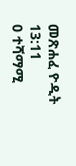መጽሐፈ ዮዲት 13:11
0 ተሻማሚ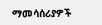ማመሳሰሪያዎች